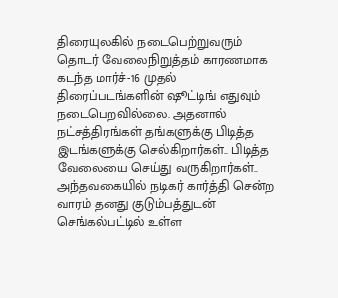திரையுலகில் நடைபெற்றுவரும் தொடர் வேலைநிறுத்தம் காரணமாக கடந்த மார்ச்-16 முதல் திரைப்படங்களின் ஷூட்டிங் எதுவும் நடைபெறவில்லை. அதனால் நட்சத்திரங்கள் தங்களுக்கு பிடித்த இடங்களுக்கு செல்கிறார்கள்.. பிடித்த வேலையை செய்து வருகிறார்கள்..
அந்தவகையில் நடிகர் கார்த்தி சென்ற வாரம் தனது குடும்பத்துடன் செங்கல்பட்டில் உள்ள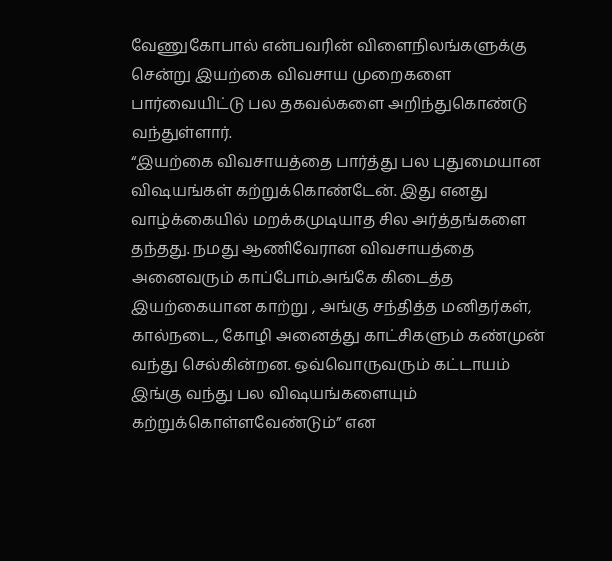வேணுகோபால் என்பவரின் விளைநிலங்களுக்கு சென்று இயற்கை விவசாய முறைகளை பார்வையிட்டு பல தகவல்களை அறிந்துகொண்டு வந்துள்ளார்.
“இயற்கை விவசாயத்தை பார்த்து பல புதுமையான விஷயங்கள் கற்றுக்கொண்டேன். இது எனது வாழ்க்கையில் மறக்கமுடியாத சில அர்த்தங்களை தந்தது. நமது ஆணிவேரான விவசாயத்தை அனைவரும் காப்போம்.அங்கே கிடைத்த இயற்கையான காற்று , அங்கு சந்தித்த மனிதர்கள், கால்நடை, கோழி அனைத்து காட்சிகளும் கண்முன் வந்து செல்கின்றன. ஒவ்வொருவரும் கட்டாயம் இங்கு வந்து பல விஷயங்களையும் கற்றுக்கொள்ளவேண்டும்” என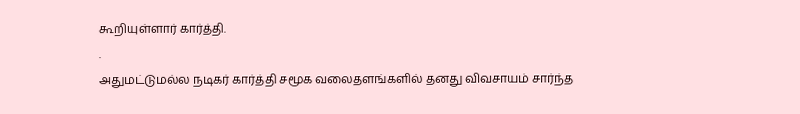கூறியுள்ளார் கார்த்தி.
.
அதுமட்டுமல்ல நடிகர் கார்த்தி சமூக வலைதளங்களில் தனது விவசாயம் சார்ந்த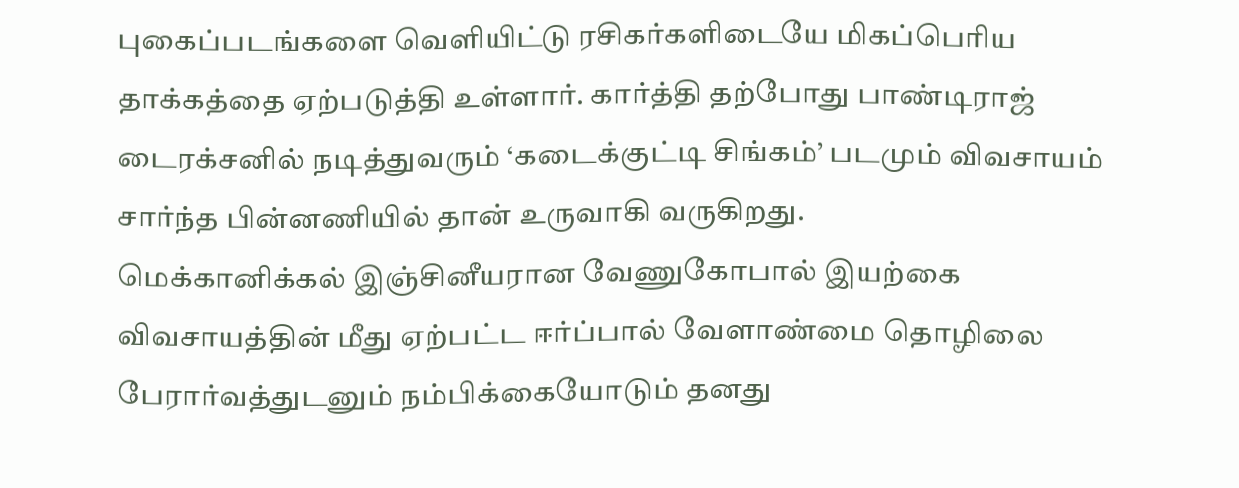புகைப்படங்களை வெளியிட்டு ரசிகர்களிடையே மிகப்பெரிய தாக்கத்தை ஏற்படுத்தி உள்ளார். கார்த்தி தற்போது பாண்டிராஜ் டைரக்சனில் நடித்துவரும் ‘கடைக்குட்டி சிங்கம்’ படமும் விவசாயம் சார்ந்த பின்னணியில் தான் உருவாகி வருகிறது.
மெக்கானிக்கல் இஞ்சினீயரான வேணுகோபால் இயற்கை விவசாயத்தின் மீது ஏற்பட்ட ஈர்ப்பால் வேளாண்மை தொழிலை பேரார்வத்துடனும் நம்பிக்கையோடும் தனது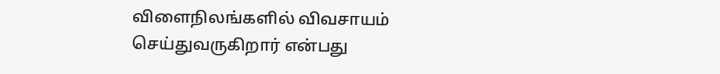விளைநிலங்களில் விவசாயம் செய்துவருகிறார் என்பது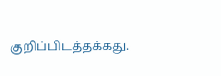குறிப்பிடத்தக்கது.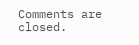Comments are closed.